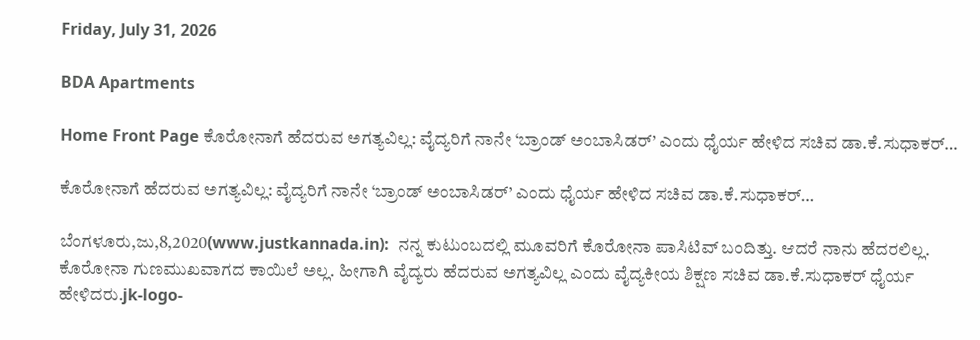Friday, July 31, 2026

BDA Apartments

Home Front Page ಕೊರೋನಾಗೆ ಹೆದರುವ ಅಗತ್ಯವಿಲ್ಲ: ವೈದ್ಯರಿಗೆ ನಾನೇ ‘ಬ್ರಾಂಡ್ ಅಂಬಾಸಿಡರ್’ ಎಂದು ಧೈರ್ಯ ಹೇಳಿದ ಸಚಿವ ಡಾ.ಕೆ.ಸುಧಾಕರ್…

ಕೊರೋನಾಗೆ ಹೆದರುವ ಅಗತ್ಯವಿಲ್ಲ: ವೈದ್ಯರಿಗೆ ನಾನೇ ‘ಬ್ರಾಂಡ್ ಅಂಬಾಸಿಡರ್’ ಎಂದು ಧೈರ್ಯ ಹೇಳಿದ ಸಚಿವ ಡಾ.ಕೆ.ಸುಧಾಕರ್…

ಬೆಂಗಳೂರು,ಜು,8,2020(www.justkannada.in):  ನನ್ನ ಕುಟುಂಬದಲ್ಲಿ ಮೂವರಿಗೆ ಕೊರೋನಾ ಪಾಸಿಟಿವ್ ಬಂದಿತ್ತು. ಆದರೆ ನಾನು ಹೆದರಲಿಲ್ಲ. ಕೊರೋನಾ ಗುಣಮುಖವಾಗದ ಕಾಯಿಲೆ ಅಲ್ಲ. ಹೀಗಾಗಿ ವೈದ್ಯರು ಹೆದರುವ ಅಗತ್ಯವಿಲ್ಲ ಎಂದು ವೈದ್ಯಕೀಯ ಶಿಕ್ಷಣ ಸಚಿವ ಡಾ.ಕೆ.ಸುಧಾಕರ್ ಧೈರ್ಯ ಹೇಳಿದರು.jk-logo-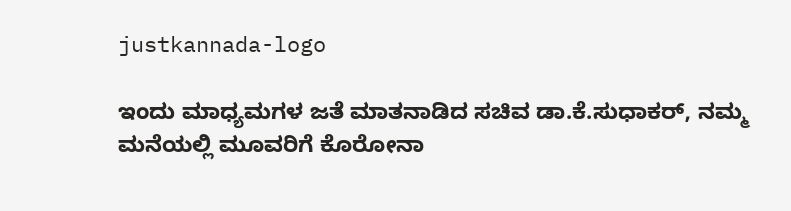justkannada-logo

ಇಂದು ಮಾಧ್ಯಮಗಳ ಜತೆ ಮಾತನಾಡಿದ ಸಚಿವ ಡಾ.ಕೆ.ಸುಧಾಕರ್, ನಮ್ಮ ಮನೆಯಲ್ಲಿ ಮೂವರಿಗೆ ಕೊರೋನಾ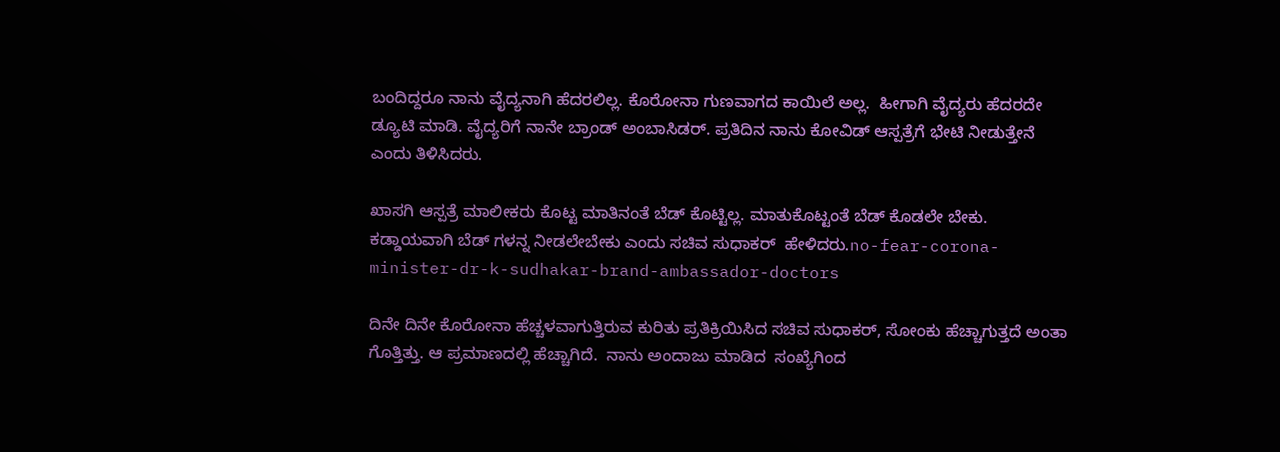ಬಂದಿದ್ದರೂ ನಾನು ವೈದ್ಯನಾಗಿ ಹೆದರಲಿಲ್ಲ. ಕೊರೋನಾ ಗುಣವಾಗದ ಕಾಯಿಲೆ ಅಲ್ಲ.  ಹೀಗಾಗಿ ವೈದ್ಯರು ಹೆದರದೇ ಡ್ಯೂಟಿ ಮಾಡಿ. ವೈದ್ಯರಿಗೆ ನಾನೇ ಬ್ರಾಂಡ್ ಅಂಬಾಸಿಡರ್. ಪ್ರತಿದಿನ ನಾನು ಕೋವಿಡ್ ಆಸ್ಪತ್ರೆಗೆ ಭೇಟಿ ನೀಡುತ್ತೇನೆ ಎಂದು ತಿಳಿಸಿದರು.

ಖಾಸಗಿ ಆಸ್ಪತ್ರೆ ಮಾಲೀಕರು ಕೊಟ್ಟ ಮಾತಿನಂತೆ ಬೆಡ್ ಕೊಟ್ಟಿಲ್ಲ. ಮಾತುಕೊಟ್ಟಂತೆ ಬೆಡ್ ಕೊಡಲೇ ಬೇಕು. ಕಡ್ಡಾಯವಾಗಿ ಬೆಡ್ ಗಳನ್ನ ನೀಡಲೇಬೇಕು ಎಂದು ಸಚಿವ ಸುಧಾಕರ್  ಹೇಳಿದರು.no-fear-corona-minister-dr-k-sudhakar-brand-ambassador-doctors

ದಿನೇ ದಿನೇ ಕೊರೋನಾ ಹೆಚ್ಚಳವಾಗುತ್ತಿರುವ ಕುರಿತು ಪ್ರತಿಕ್ರಿಯಿಸಿದ ಸಚಿವ ಸುಧಾಕರ್, ಸೋಂಕು ಹೆಚ್ಚಾಗುತ್ತದೆ ಅಂತಾ ಗೊತ್ತಿತ್ತು. ಆ ಪ್ರಮಾಣದಲ್ಲಿ ಹೆಚ್ಚಾಗಿದೆ.  ನಾನು ಅಂದಾಜು ಮಾಡಿದ  ಸಂಖ್ಯೆಗಿಂದ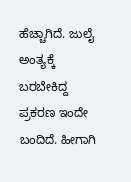ಹೆಚ್ಚಾಗಿದೆ. ಜುಲೈ ಅಂತ್ಯಕ್ಕೆ ಬರಬೇಕಿದ್ದ ಪ್ರಕರಣ ಇಂದೇ ಬಂದಿದೆ. ಹೀಗಾಗಿ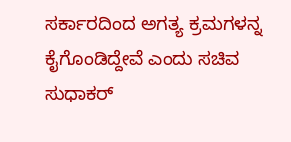ಸರ್ಕಾರದಿಂದ ಅಗತ್ಯ ಕ್ರಮಗಳನ್ನ ಕೈಗೊಂಡಿದ್ದೇವೆ ಎಂದು ಸಚಿವ ಸುಧಾಕರ್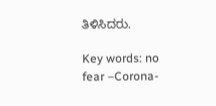ತಿಳಿಸಿದರು.

Key words: no fear –Corona-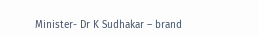Minister- Dr K Sudhakar – brand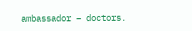ambassador – doctors.